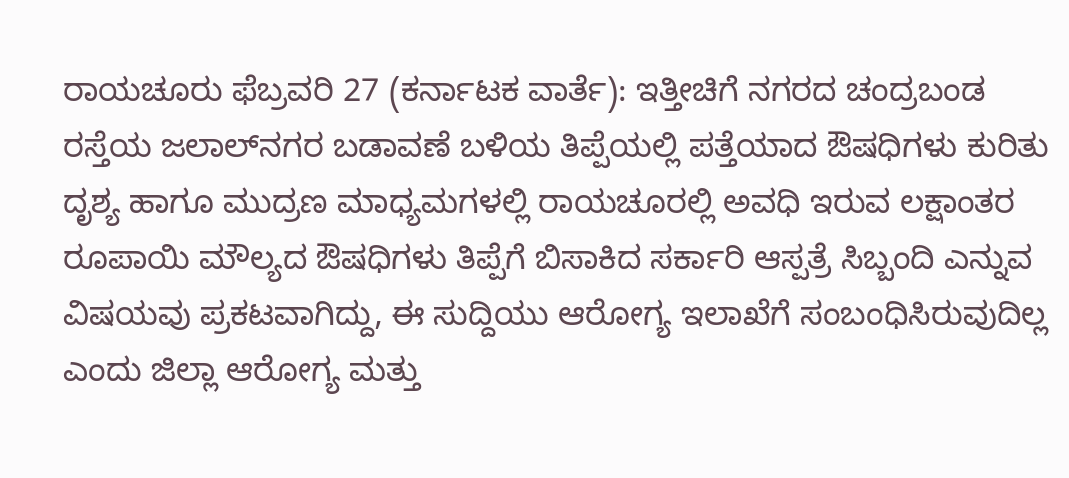ರಾಯಚೂರು ಫೆಬ್ರವರಿ 27 (ಕರ್ನಾಟಕ ವಾರ್ತೆ): ಇತ್ತೀಚಿಗೆ ನಗರದ ಚಂದ್ರಬಂಡ ರಸ್ತೆಯ ಜಲಾಲ್‌ನಗರ ಬಡಾವಣೆ ಬಳಿಯ ತಿಪ್ಪೆಯಲ್ಲಿ ಪತ್ತೆಯಾದ ಔಷಧಿಗಳು ಕುರಿತು ದೃಶ್ಯ ಹಾಗೂ ಮುದ್ರಣ ಮಾಧ್ಯಮಗಳಲ್ಲಿ ರಾಯಚೂರಲ್ಲಿ ಅವಧಿ ಇರುವ ಲಕ್ಷಾಂತರ ರೂಪಾಯಿ ಮೌಲ್ಯದ ಔಷಧಿಗಳು ತಿಪ್ಪೆಗೆ ಬಿಸಾಕಿದ ಸರ್ಕಾರಿ ಆಸ್ಪತ್ರೆ ಸಿಬ್ಬಂದಿ ಎನ್ನುವ ವಿಷಯವು ಪ್ರಕಟವಾಗಿದ್ದು, ಈ ಸುದ್ದಿಯು ಆರೋಗ್ಯ ಇಲಾಖೆಗೆ ಸಂಬಂಧಿಸಿರುವುದಿಲ್ಲ ಎಂದು ಜಿಲ್ಲಾ ಆರೋಗ್ಯ ಮತ್ತು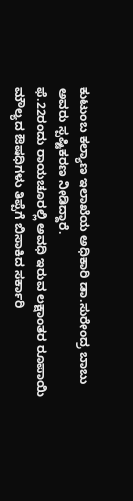ಕುಟುಂಬ ಕಲ್ಯಾಣ ಇಲಾಖೆಯ ಅಧಿಕಾರಿ ಡಾ.ಸುರೇಂದ್ರ ಬಾಬು ಅವರು ಸ್ಪಷ್ಟಿಕರಣ ನೀಡಿದ್ದಾರೆ.
ಫೆ.22ರಂದು ರಾಯಚೂರಲ್ಲಿ ಅವಧಿ ಇರುವ ಲಕ್ಷಾಂತರ ರೂಪಾಯಿ ಮೌಲ್ಯದ ಔಷಧಿಗಳು ತಿಪ್ಪೆಗೆ ಬಿಸಾಕಿದ ಸರ್ಕಾರಿ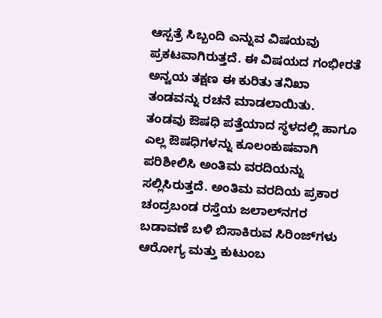ಆಸ್ಪತ್ರೆ ಸಿಬ್ಬಂದಿ ಎನ್ನುವ ವಿಷಯವು ಪ್ರಕಟವಾಗಿರುತ್ತದೆ. ಈ ವಿಷಯದ ಗಂಭೀರತೆ ಅನ್ವಯ ತಕ್ಷಣ ಈ ಕುರಿತು ತನಿಖಾ ತಂಡವನ್ನು ರಚನೆ ಮಾಡಲಾಯಿತು.
ತಂಡವು ಔಷಧಿ ಪತ್ತೆಯಾದ ಸ್ಥಳದಲ್ಲಿ ಹಾಗೂ ಎಲ್ಲ ಔಷಧಿಗಳನ್ನು ಕೂಲಂಕುಷವಾಗಿ ಪರಿಶೀಲಿಸಿ ಅಂತಿಮ ವರದಿಯನ್ನು ಸಲ್ಲಿಸಿರುತ್ತದೆ. ಅಂತಿಮ ವರದಿಯ ಪ್ರಕಾರ ಚಂದ್ರಬಂಡ ರಸ್ತೆಯ ಜಲಾಲ್‌ನಗರ ಬಡಾವಣೆ ಬಳಿ ಬಿಸಾಕಿರುವ ಸಿರಿಂಜ್‌ಗಳು ಆರೋಗ್ಯ ಮತ್ತು ಕುಟುಂಬ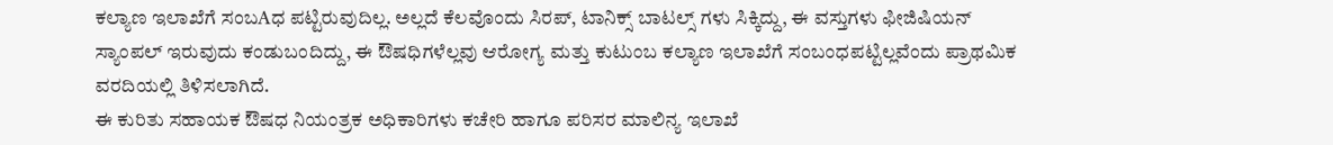ಕಲ್ಯಾಣ ಇಲಾಖೆಗೆ ಸಂಬAಧ ಪಟ್ಟಿರುವುದಿಲ್ಲ. ಅಲ್ಲದೆ ಕೆಲವೊಂದು ಸಿರಪ್, ಟಾನಿಕ್ಸ್ ಬಾಟಲ್ಸ್ ಗಳು ಸಿಕ್ಕಿದ್ದು, ಈ ವಸ್ತುಗಳು ಫೀಜಿಷಿಯನ್ ಸ್ಯಾಂಪಲ್ ಇರುವುದು ಕಂಡುಬಂದಿದ್ದು, ಈ ಔಷಧಿಗಳೆಲ್ಲವು ಆರೋಗ್ಯ ಮತ್ತು ಕುಟುಂಬ ಕಲ್ಯಾಣ ಇಲಾಖೆಗೆ ಸಂಬಂಧಪಟ್ಟಿಲ್ಲವೆಂದು ಪ್ರಾಥಮಿಕ ವರದಿಯಲ್ಲಿ ತಿಳಿಸಲಾಗಿದೆ.
ಈ ಕುರಿತು ಸಹಾಯಕ ಔಷಧ ನಿಯಂತ್ರಕ ಅಧಿಕಾರಿಗಳು ಕಚೇರಿ ಹಾಗೂ ಪರಿಸರ ಮಾಲಿನ್ಯ ಇಲಾಖೆ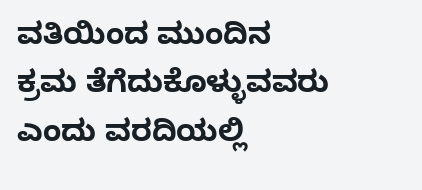ವತಿಯಿಂದ ಮುಂದಿನ ಕ್ರಮ ತೆಗೆದುಕೊಳ್ಳುವವರು ಎಂದು ವರದಿಯಲ್ಲಿ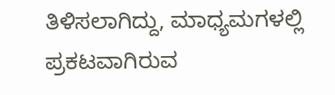ತಿಳಿಸಲಾಗಿದ್ದು, ಮಾಧ್ಯಮಗಳಲ್ಲಿ ಪ್ರಕಟವಾಗಿರುವ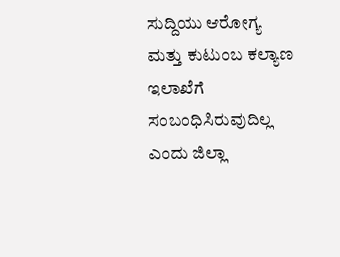ಸುದ್ದಿಯು ಆರೋಗ್ಯ ಮತ್ತು ಕುಟುಂಬ ಕಲ್ಯಾಣ ಇಲಾಖೆಗೆ ಸಂಬಂಧಿಸಿರುವುದಿಲ್ಲ ಎಂದು ಜಿಲ್ಲಾ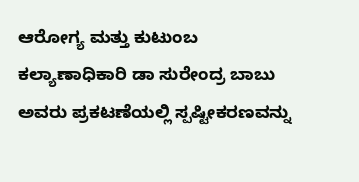ಆರೋಗ್ಯ ಮತ್ತು ಕುಟುಂಬ ಕಲ್ಯಾಣಾಧಿಕಾರಿ ಡಾ ಸುರೇಂದ್ರ ಬಾಬು ಅವರು ಪ್ರಕಟಣೆಯಲ್ಲಿ ಸ್ಪಷ್ಟೀಕರಣವನ್ನು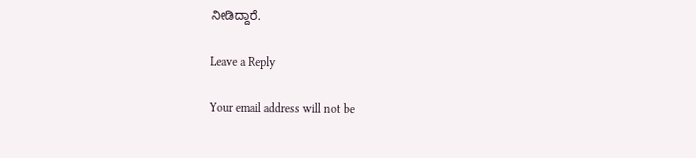ನೀಡಿದ್ದಾರೆ.

Leave a Reply

Your email address will not be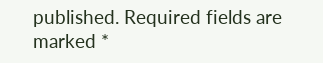published. Required fields are marked *